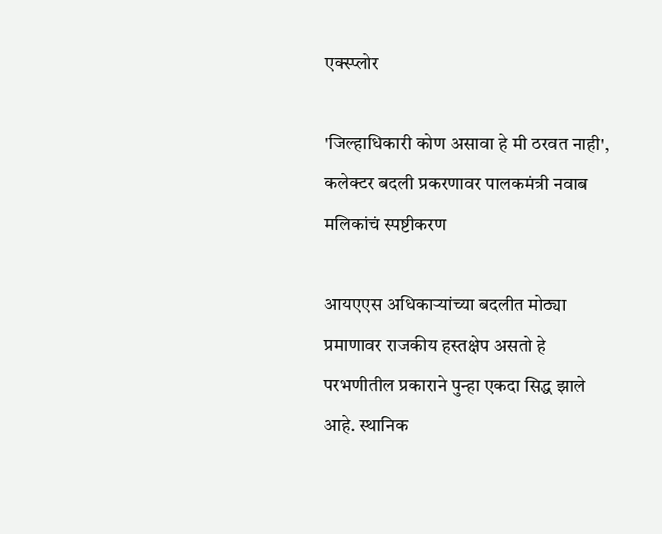एक्स्प्लोर

'जिल्हाधिकारी कोण असावा हे मी ठरवत नाही', कलेक्टर बदली प्रकरणावर पालकमंत्री नवाब मलिकांचं स्पष्टीकरण

आयएएस अधिकाऱ्यांच्या बदलीत मोठ्या प्रमाणावर राजकीय हस्तक्षेप असतो हे परभणीतील प्रकाराने पुन्हा एकदा सिद्ध झाले आहे. स्थानिक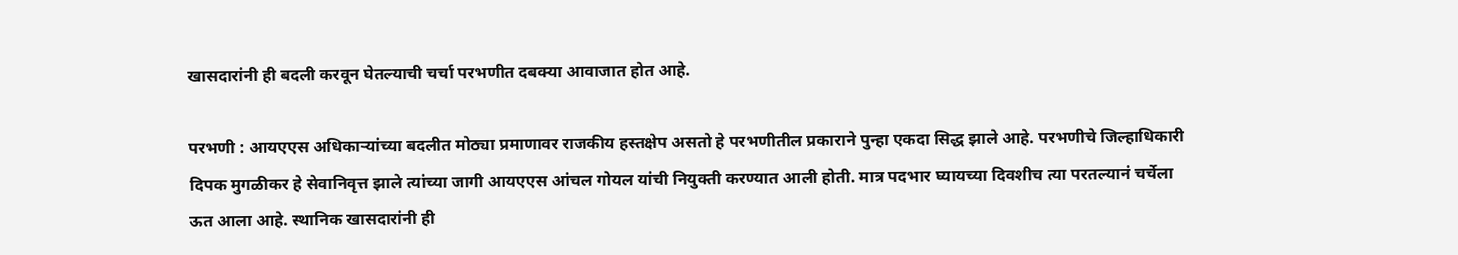खासदारांनी ही बदली करवून घेतल्याची चर्चा परभणीत दबक्या आवाजात होत आहे.

परभणी : आयएएस अधिकाऱ्यांच्या बदलीत मोठ्या प्रमाणावर राजकीय हस्तक्षेप असतो हे परभणीतील प्रकाराने पुन्हा एकदा सिद्ध झाले आहे. परभणीचे जिल्हाधिकारी दिपक मुगळीकर हे सेवानिवृत्त झाले त्यांच्या जागी आयएएस आंचल गोयल यांची नियुक्ती करण्यात आली होती. मात्र पदभार घ्यायच्या दिवशीच त्या परतल्यानं चर्चेला ऊत आला आहे. स्थानिक खासदारांनी ही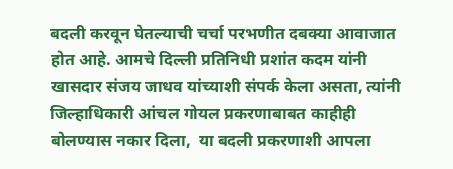बदली करवून घेतल्याची चर्चा परभणीत दबक्या आवाजात होत आहे. आमचे दिल्ली प्रतिनिधी प्रशांत कदम यांनी खासदार संजय जाधव यांच्याशी संपर्क केला असता, त्यांनी जिल्हाधिकारी आंचल गोयल प्रकरणाबाबत काहीही बोलण्यास नकार दिला,  या बदली प्रकरणाशी आपला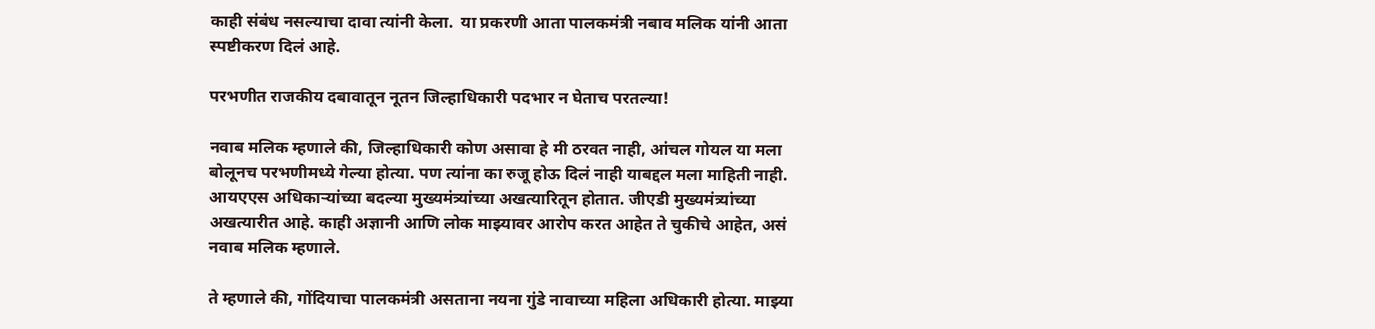काही संबंध नसल्याचा दावा त्यांनी केला.  या प्रकरणी आता पालकमंत्री नबाव मलिक यांनी आता स्पष्टीकरण दिलं आहे.

परभणीत राजकीय दबावातून नूतन जिल्हाधिकारी पदभार न घेताच परतल्या!

नवाब मलिक म्हणाले की, जिल्हाधिकारी कोण असावा हे मी ठरवत नाही, आंचल गोयल या मला बोलूनच परभणीमध्ये गेल्या होत्या. पण त्यांना का रुजू होऊ दिलं नाही याबद्दल मला माहिती नाही. आयएएस अधिकाऱ्यांच्या बदल्या मुख्यमंत्र्यांच्या अखत्यारितून होतात. जीएडी मुख्यमंत्र्यांच्या अखत्यारीत आहे. काही अज्ञानी आणि लोक माझ्यावर आरोप करत आहेत ते चुकीचे आहेत, असं नवाब मलिक म्हणाले.

ते म्हणाले की, गोंदियाचा पालकमंत्री असताना नयना गुंडे नावाच्या महिला अधिकारी होत्या. माझ्या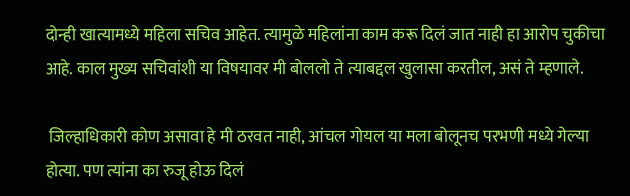दोन्ही खात्यामध्ये महिला सचिव आहेत. त्यामुळे महिलांना काम करू दिलं जात नाही हा आरोप चुकीचा आहे. काल मुख्य सचिवांशी या विषयावर मी बोललो ते त्याबद्दल खुलासा करतील, असं ते म्हणाले.

 जिल्हाधिकारी कोण असावा हे मी ठरवत नाही, आंचल गोयल या मला बोलूनच परभणी मध्ये गेल्या होत्या. पण त्यांना का रुजू होऊ दिलं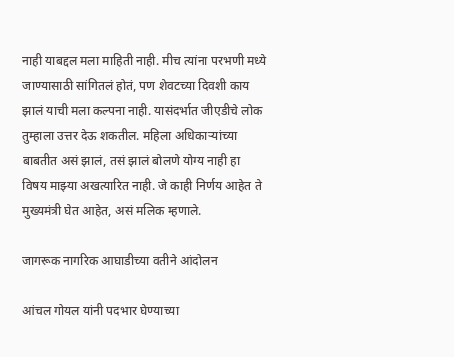नाही याबद्दल मला माहिती नाही. मीच त्यांना परभणी मध्ये जाण्यासाठी सांगितलं होतं, पण शेवटच्या दिवशी काय झालं याची मला कल्पना नाही. यासंदर्भात जीएडीचे लोक तुम्हाला उत्तर देऊ शकतील. महिला अधिकाऱ्यांच्या बाबतीत असं झालं, तसं झालं बोलणे योग्य नाही हा विषय माझ्या अखत्यारित नाही. जे काही निर्णय आहेत ते मुख्यमंत्री घेत आहेत, असं मलिक म्हणाले.

जागरूक नागरिक आघाडीच्या वतीने आंदोलन

आंचल गोयल यांनी पदभार घेण्याच्या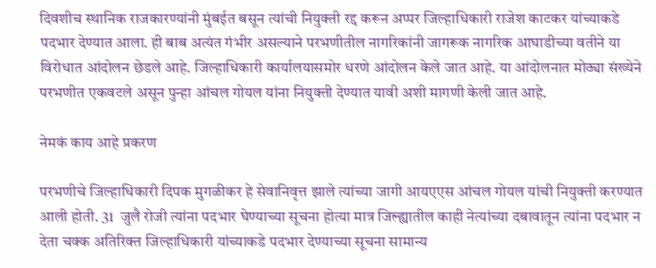दिवशीच स्थानिक राजकारण्यांनी मुंबईत बसून त्यांची नियुक्ती रद्द करून अप्पर जिल्हाधिकारी राजेश काटकर यांच्याकडे पदभार देण्यात आला. ही बाब अत्यंत गंभीर असल्याने परभणीतील नागरिकांनी जागरूक नागरिक आघाडीच्या वतीने या विरोधात आंदोलन छेडले आहे. जिल्हाधिकारी कार्यालयासमोर धरणे आंदोलन केले जात आहे. या आंदोलनात मोठ्या संख्येने परभणीत एकवटले असून पुन्हा आंचल गोयल यांना नियुक्ती देण्यात यावी अशी मागणी केली जात आहे.

नेमकं काय आहे प्रकरण

परभणीचे जिल्हाधिकारी दिपक मुगळीकर हे सेवानिवृत्त झाले त्यांच्या जागी आयएएस आंचल गोयल यांची नियुक्ती करण्यात आली होती. 31  जुलै रोजी त्यांना पदभार घेण्याच्या सूचना होत्या मात्र जिल्ह्यातील काही नेत्यांच्या दबावातून त्यांना पदभार न देता चक्क अतिरिक्त जिल्हाधिकारी यांच्याकडे पदभार देण्याच्या सूचना सामान्य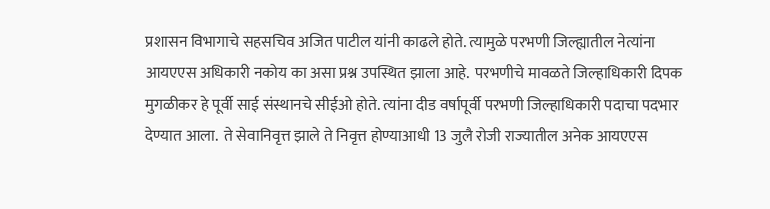प्रशासन विभागाचे सहसचिव अजित पाटील यांनी काढले होते. त्यामुळे परभणी जिल्ह्यातील नेत्यांना आयएएस अधिकारी नकोय का असा प्रश्न उपस्थित झाला आहे.  परभणीचे मावळते जिल्हाधिकारी दिपक मुगळीकर हे पूर्वी साई संस्थानचे सीईओ होते. त्यांना दीड वर्षापूर्वी परभणी जिल्हाधिकारी पदाचा पदभार देण्यात आला.  ते सेवानिवृत्त झाले ते निवृत्त होण्याआधी 13 जुलै रोजी राज्यातील अनेक आयएएस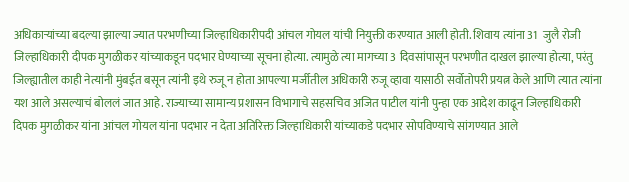अधिकाऱ्यांच्या बदल्या झाल्या ज्यात परभणीच्या जिल्हाधिकारीपदी आंचल गोयल यांची नियुक्ती करण्यात आली होती. शिवाय त्यांना 31  जुलै रोजी जिल्हाधिकारी दीपक मुगळीकर यांच्याकडून पदभार घेण्याच्या सूचना होत्या. त्यामुळे त्या मागच्या 3 दिवसांपासून परभणीत दाखल झाल्या होत्या, परंतु जिल्ह्यातील काही नेत्यांनी मुंबईत बसून त्यांनी इथे रुजू न होता आपल्या मर्जीतील अधिकारी रुजू व्हावा यासाठी सर्वोतोपरी प्रयत्न केले आणि त्यात त्यांना यश आले असल्याचं बोललं जात आहे. राज्याच्या सामान्य प्रशासन विभागाचे सहसचिव अजित पाटील यांनी पुन्हा एक आदेश काढून जिल्हाधिकारी दिपक मुगळीकर यांना आंचल गोयल यांना पदभार न देता अतिरिक्त जिल्हाधिकारी यांच्याकडे पदभार सोपविण्याचे सांगण्यात आले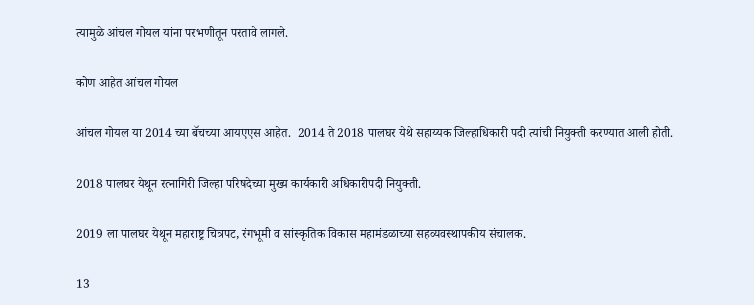त्यामुळे आंचल गोयल यांना परभणीतून परतावे लागले.

कोण आहेत आंचल गोयल

आंचल गोयल या 2014 च्या बॅचच्या आयएएस आहेत.  2014 ते 2018 पालघर येथे सहाय्यक जिल्हाधिकारी पदी त्यांची नियुक्ती करण्यात आली होती.

2018 पालघर येथून रत्नागिरी जिल्हा परिषदेच्या मुख्य कार्यकारी अधिकारीपदी नियुक्ती.

2019 ला पालघर येथून महाराष्ट्र चित्रपट, रंगभूमी व सांस्कृतिक विकास महामंडळाच्या सहव्यवस्थापकीय संचालक.

13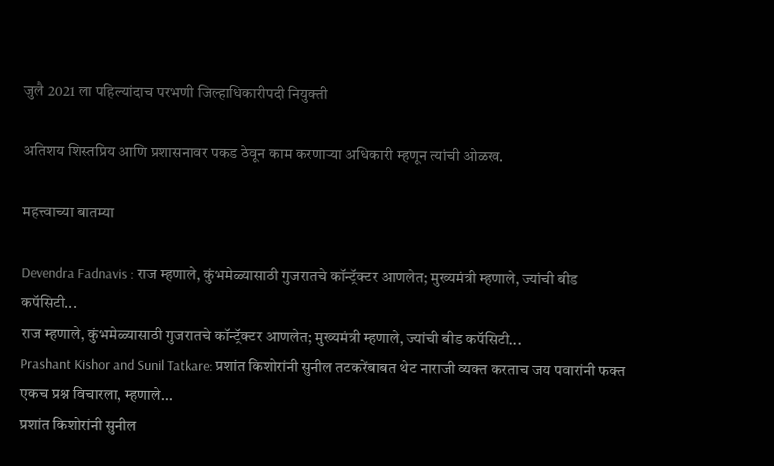जुलै 2021 ला पहिल्यांदाच परभणी जिल्हाधिकारीपदी नियुक्ती

अतिशय शिस्तप्रिय आणि प्रशासनावर पकड ठेवून काम करणाऱ्या अधिकारी म्हणून त्यांची ओळख.

महत्त्वाच्या बातम्या

Devendra Fadnavis : राज म्हणाले, कुंभमेळ्यासाठी गुजरातचे कॉन्ट्रॅक्टर आणलेत; मुख्यमंत्री म्हणाले, ज्यांची बीड कपॅसिटी...
राज म्हणाले, कुंभमेळ्यासाठी गुजरातचे कॉन्ट्रॅक्टर आणलेत; मुख्यमंत्री म्हणाले, ज्यांची बीड कपॅसिटी...
Prashant Kishor and Sunil Tatkare: प्रशांत किशोरांनी सुनील तटकरेंबाबत थेट नाराजी व्यक्त करताच जय पवारांनी फक्त एकच प्रश्न विचारला, म्हणाले...
प्रशांत किशोरांनी सुनील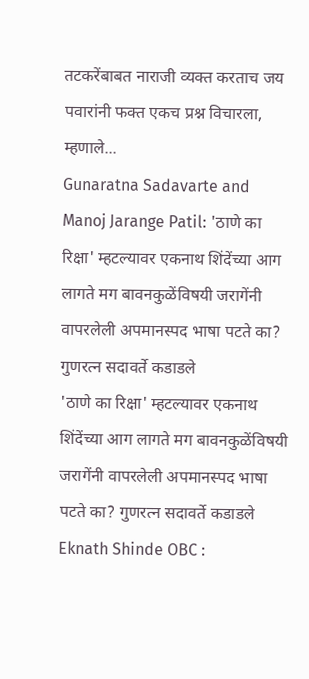तटकरेंबाबत नाराजी व्यक्त करताच जय पवारांनी फक्त एकच प्रश्न विचारला, म्हणाले...
Gunaratna Sadavarte and Manoj Jarange Patil: 'ठाणे का रिक्षा' म्हटल्यावर एकनाथ शिंदेंच्या आग लागते मग बावनकुळेंविषयी जरागेंनी वापरलेली अपमानस्पद भाषा पटते का? गुणरत्न सदावर्ते कडाडले
'ठाणे का रिक्षा' म्हटल्यावर एकनाथ शिंदेंच्या आग लागते मग बावनकुळेंविषयी जरागेंनी वापरलेली अपमानस्पद भाषा पटते का? गुणरत्न सदावर्ते कडाडले
Eknath Shinde OBC :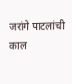जरांगे पाटलांची काल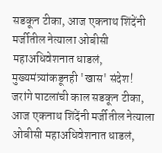सडकून टीका, आज एकनाथ शिंदेंनी मर्जीतील नेत्याला ओबीसी महाअधिवेशनात धाडलं, मुख्यमंत्र्यांकडूनही 'खास' संदेश!
जरांगे पाटलांची काल सडकून टीका, आज एकनाथ शिंदेंनी मर्जीतील नेत्याला ओबीसी महाअधिवेशनात धाडलं,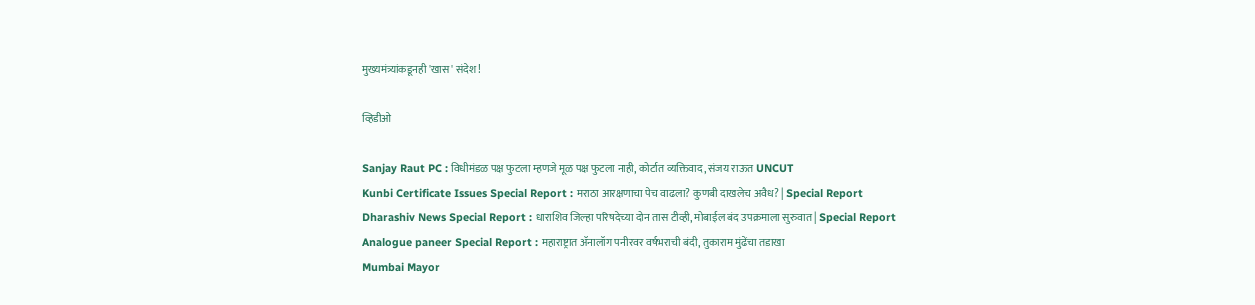मुख्यमंत्र्यांकडूनही 'खास' संदेश!

व्हिडीओ

Sanjay Raut PC : विधीमंडळ पक्ष फुटला म्हणजे मूळ पक्ष फुटला नाही, कोर्टात व्यक्तिवाद, संजय राऊत UNCUT
Kunbi Certificate Issues Special Report : मराठा आरक्षणाचा पेच वाढला? कुणबी दाखलेच अवैध? | Special Report
Dharashiv News Special Report : धाराशिव जिल्हा परिषदेच्या दोन तास टीव्ही, मोबाईल बंद उपक्रमाला सुरुवात | Special Report
Analogue paneer Special Report : महाराष्ट्रात ॲनालॉग पनीरवर वर्षभराची बंदी, तुकाराम मुंढेंचा तडाखा
Mumbai Mayor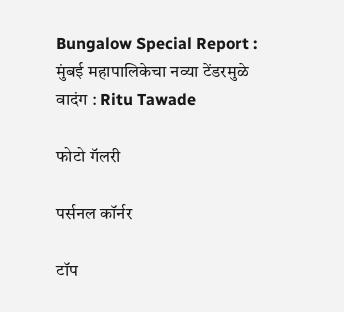Bungalow Special Report : मुंबई महापालिकेचा नव्या टेंडरमुळे वादंग : Ritu Tawade

फोटो गॅलरी

पर्सनल कॉर्नर

टॉप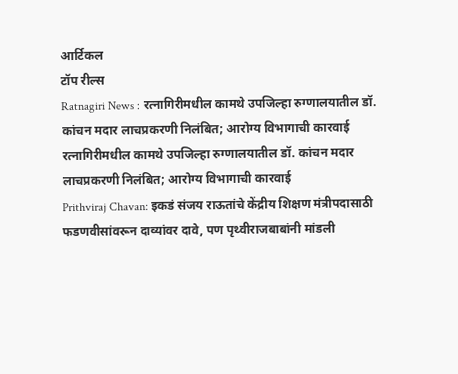आर्टिकल
टॉप रील्स
Ratnagiri News : रत्नागिरीमधील कामथे उपजिल्हा रुग्णालयातील डॉ. कांचन मदार लाचप्रकरणी निलंबित; आरोग्य विभागाची कारवाई
रत्नागिरीमधील कामथे उपजिल्हा रुग्णालयातील डॉ. कांचन मदार लाचप्रकरणी निलंबित; आरोग्य विभागाची कारवाई
Prithviraj Chavan: इकडं संजय राऊतांचे केंद्रीय शिक्षण मंत्रीपदासाठी फडणवीसांवरून दाव्यांवर दावे, पण पृथ्वीराजबाबांनी मांडली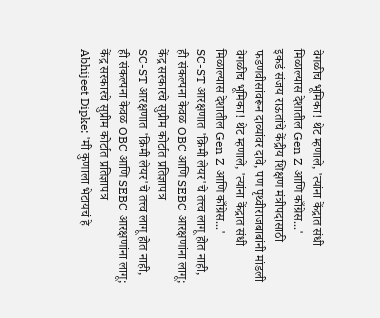वेगळीच भूमिका! थेट म्हणाले, 'त्यांना केंद्रात संधी मिळाल्यास देशातील Gen Z आणि काँग्रेस...'
इकडं संजय राऊतांचे केंद्रीय शिक्षण मंत्रीपदासाठी फडणवीसांवरून दाव्यांवर दावे, पण पृथ्वीराजबाबांनी मांडली वेगळीच भूमिका! थेट म्हणाले, 'त्यांना केंद्रात संधी मिळाल्यास देशातील Gen Z आणि काँग्रेस...'
SC-ST आरक्षणात 'क्रिमी लेयर'चे तत्त्व लागू होत नाही, ही संकल्पना केवळ OBC आणि SEBC आरक्षणांना लागू; केंद्र सरकारचे सुप्रीम कोर्टात प्रतिज्ञापत्र
SC-ST आरक्षणात 'क्रिमी लेयर'चे तत्त्व लागू होत नाही, ही संकल्पना केवळ OBC आणि SEBC आरक्षणांना लागू; केंद्र सरकारचे सुप्रीम कोर्टात प्रतिज्ञापत्र
Abhijeet Dipke: 'मी कुणाला भेटायचं हे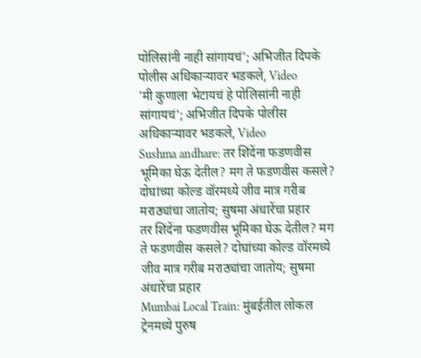पोलिसांनी नाही सांगायचं'; अभिजीत दिपके पोलीस अधिकाऱ्यावर भडकले, Video
'मी कुणाला भेटायचं हे पोलिसांनी नाही सांगायचं'; अभिजीत दिपके पोलीस अधिकाऱ्यावर भडकले, Video
Sushma andhare: तर शिंदेंना फडणवीस भूमिका घेऊ देतील? मग ते फडणवीस कसले? दोघांच्या कोल्ड वॉरमध्ये जीव मात्र गरीब मराठ्यांचा जातोय; सुषमा अंधारेंचा प्रहार
तर शिंदेंना फडणवीस भूमिका घेऊ देतील? मग ते फडणवीस कसले? दोघांच्या कोल्ड वॉरमध्ये जीव मात्र गरीब मराठ्यांचा जातोय; सुषमा अंधारेंचा प्रहार
Mumbai Local Train: मुंबईतील लोकल ट्रेनमध्ये पुरुष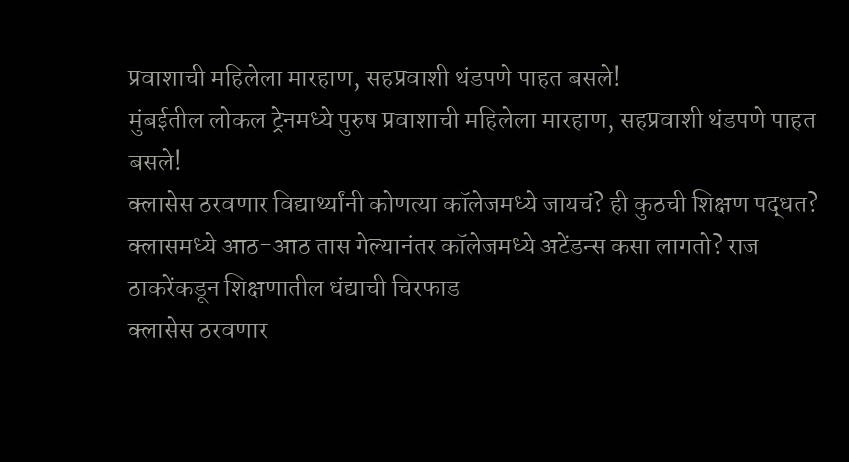प्रवाशाची महिलेला मारहाण, सहप्रवाशी थंडपणे पाहत बसले!
मुंबईतील लोकल ट्रेनमध्ये पुरुष प्रवाशाची महिलेला मारहाण, सहप्रवाशी थंडपणे पाहत बसले!
क्लासेस ठरवणार विद्यार्थ्यांनी कोणत्या कॉलेजमध्ये जायचं? ही कुठची शिक्षण पद्धत? क्लासमध्ये आठ-आठ तास गेल्यानंतर कॉलेजमध्ये अटेंडन्स कसा लागतो? राज ठाकरेंकडून शिक्षणातील धंद्याची चिरफाड
क्लासेस ठरवणार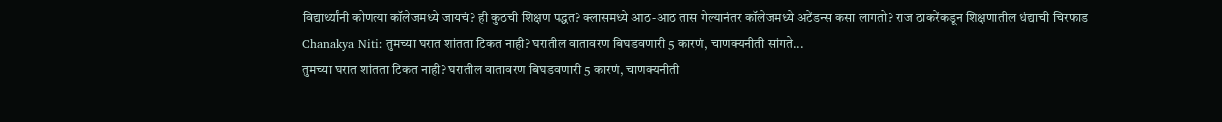विद्यार्थ्यांनी कोणत्या कॉलेजमध्ये जायचं? ही कुठची शिक्षण पद्धत? क्लासमध्ये आठ-आठ तास गेल्यानंतर कॉलेजमध्ये अटेंडन्स कसा लागतो? राज ठाकरेंकडून शिक्षणातील धंद्याची चिरफाड
Chanakya Niti: तुमच्या घरात शांतता टिकत नाही? घरातील वातावरण बिघडवणारी 5 कारणं, चाणक्यनीती सांगते...
तुमच्या घरात शांतता टिकत नाही? घरातील वातावरण बिघडवणारी 5 कारणं, चाणक्यनीती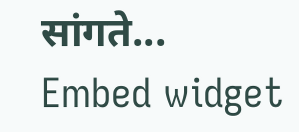सांगते...
Embed widget